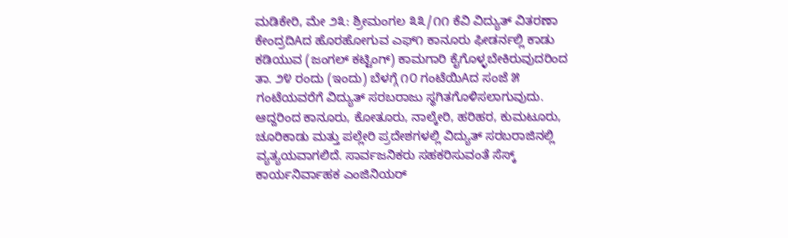ಮಡಿಕೇರಿ, ಮೇ ೨೩: ಶ್ರೀಮಂಗಲ ೩೩/೧೧ ಕೆವಿ ವಿದ್ಯುತ್ ವಿತರಣಾ ಕೇಂದ್ರದಿAದ ಹೊರಹೋಗುವ ಎಫ್೧ ಕಾನೂರು ಫೀಡರ್ನಲ್ಲಿ ಕಾಡು ಕಡಿಯುವ (ಜಂಗಲ್ ಕಟ್ಟಿಂಗ್) ಕಾಮಗಾರಿ ಕೈಗೊಳ್ಳಬೇಕಿರುವುದರಿಂದ ತಾ. ೨೪ ರಂದು (ಇಂದು) ಬೆಳಗ್ಗೆ ೧೦ ಗಂಟೆಯಿAದ ಸಂಜೆ ೫ ಗಂಟೆಯವರೆಗೆ ವಿದ್ಯುತ್ ಸರಬರಾಜು ಸ್ಥಗಿತಗೊಳಿಸಲಾಗುವುದು.
ಆದ್ದರಿಂದ ಕಾನೂರು, ಕೋತೂರು, ನಾಲ್ಕೇರಿ, ಹರಿಹರ, ಕುಮಟೂರು, ಚೂರಿಕಾಡು ಮತ್ತು ಪಲ್ಲೇರಿ ಪ್ರದೇಶಗಳಲ್ಲಿ ವಿದ್ಯುತ್ ಸರಬರಾಜಿನಲ್ಲಿ ವ್ಯತ್ಯಯವಾಗಲಿದೆ. ಸಾರ್ವಜನಿಕರು ಸಹಕರಿಸುವಂತೆ ಸೆಸ್ಕ್ ಕಾರ್ಯನಿರ್ವಾಹಕ ಎಂಜಿನಿಯರ್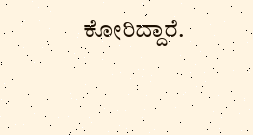ಕೋರಿದ್ದಾರೆ.